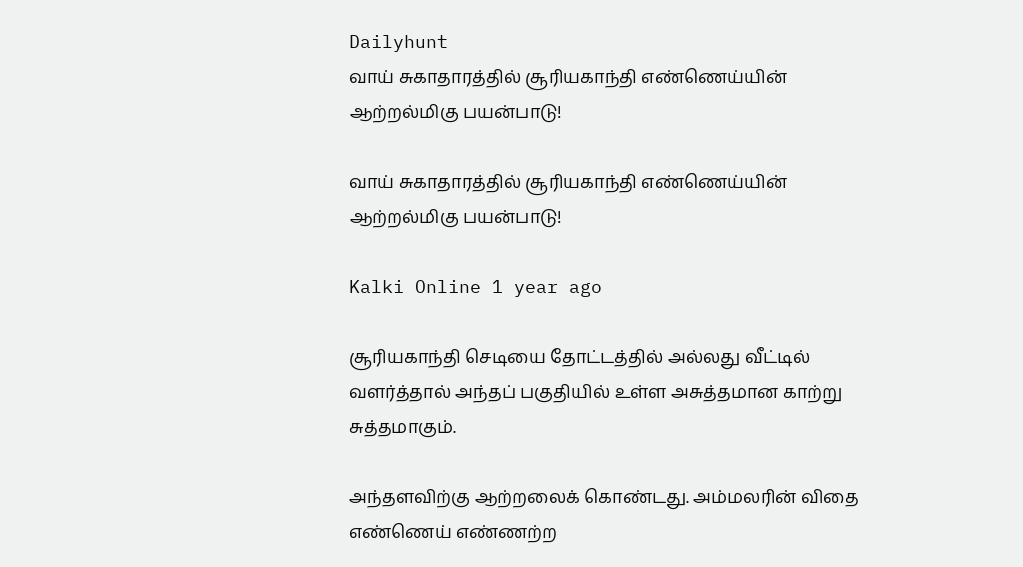Dailyhunt
வாய் சுகாதாரத்தில் சூரியகாந்தி எண்ணெய்யின் ஆற்றல்மிகு பயன்பாடு!

வாய் சுகாதாரத்தில் சூரியகாந்தி எண்ணெய்யின் ஆற்றல்மிகு பயன்பாடு!

Kalki Online 1 year ago

சூரியகாந்தி செடியை தோட்டத்தில் அல்லது வீட்டில் வளர்த்தால் அந்தப் பகுதியில் உள்ள அசுத்தமான காற்று சுத்தமாகும்.

அந்தளவிற்கு ஆற்றலைக் கொண்டது. அம்மலரின் விதை எண்ணெய் எண்ணற்ற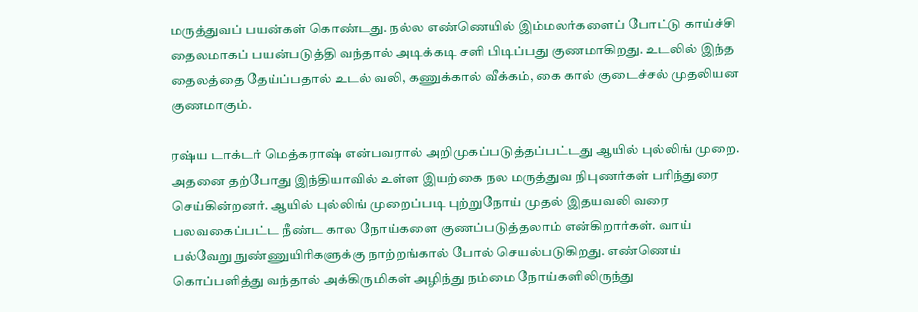மருத்துவப் பயன்கள் கொண்டது. நல்ல எண்ணெயில் இம்மலர்களைப் போட்டு காய்ச்சி தைலமாகப் பயன்படுத்தி வந்தால் அடிக்கடி சளி பிடிப்பது குணமாகிறது. உடலில் இந்த தைலத்தை தேய்ப்பதால் உடல் வலி, கணுக்கால் வீக்கம், கை கால் குடைச்சல் முதலியன குணமாகும்.

ரஷ்ய டாக்டர் மெத்கராஷ் என்பவரால் அறிமுகப்படுத்தப்பட்டது ஆயில் புல்லிங் முறை. அதனை தற்போது இந்தியாவில் உள்ள இயற்கை நல மருத்துவ நிபுணர்கள் பரிந்துரை செய்கின்றனர். ஆயில் புல்லிங் முறைப்படி புற்றுநோய் முதல் இதயவலி வரை பலவகைப்பட்ட நீண்ட கால நோய்களை குணப்படுத்தலாம் என்கிறார்கள். வாய் பல்வேறு நுண்ணுயிரிகளுக்கு நாற்றங்கால் போல் செயல்படுகிறது. எண்ணெய் கொப்பளித்து வந்தால் அக்கிருமிகள் அழிந்து நம்மை நோய்களிலிருந்து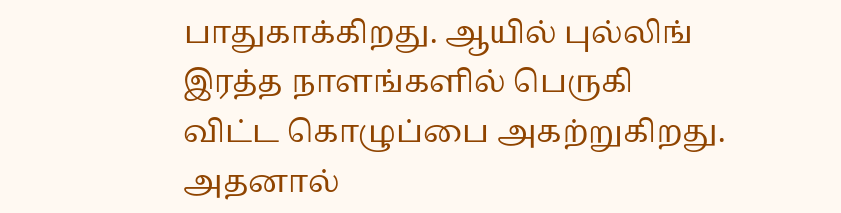பாதுகாக்கிறது. ஆயில் புல்லிங் இரத்த நாளங்களில் பெருகி விட்ட கொழுப்பை அகற்றுகிறது. அதனால்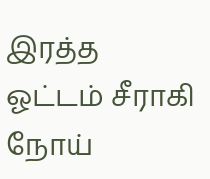இரத்த ஓட்டம் சீராகி நோய்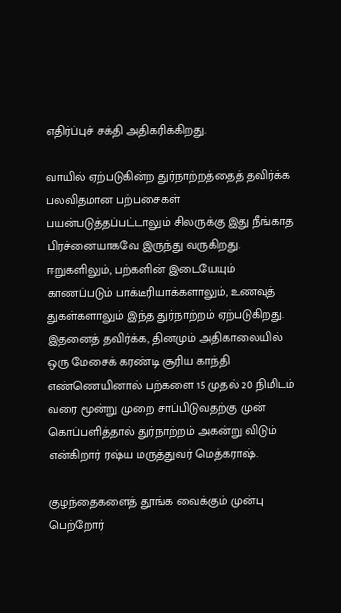எதிர்ப்புச் சக்தி அதிகரிக்கிறது.

வாயில் ஏற்படுகின்ற துர்நாற்றத்தைத் தவிர்க்க பலவிதமான பற்பசைகள் பயன்படுத்தப்பட்டாலும் சிலருக்கு இது நீங்காத பிரச்னையாகவே இருந்து வருகிறது. ஈறுகளிலும், பற்களின் இடையேயும் காணப்படும் பாக்டீரியாக்களாலும், உணவுத் துகள்களாலும் இந்த துர்நாற்றம் ஏற்படுகிறது. இதனைத் தவிர்க்க, தினமும் அதிகாலையில் ஒரு மேசைக் கரண்டி சூரிய காந்தி எண்ணெயினால் பற்களை 15 முதல் 20 நிமிடம் வரை மூன்று முறை சாப்பிடுவதற்கு முன் கொப்பளித்தால் துர்நாற்றம் அகன்று விடும் என்கிறார் ரஷ்ய மருத்துவர் மெத்கராஷ்.

குழந்தைகளைத் தூங்க வைக்கும் முன்பு பெற்றோர்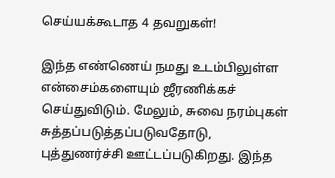செய்யக்கூடாத 4 தவறுகள்!

இந்த எண்ணெய் நமது உடம்பிலுள்ள என்சைம்களையும் ஜீரணிக்கச் செய்துவிடும். மேலும், சுவை நரம்புகள் சுத்தப்படுத்தப்படுவதோடு, புத்துணர்ச்சி ஊட்டப்படுகிறது. இந்த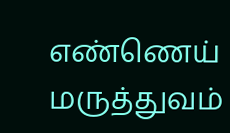எண்ணெய் மருத்துவம்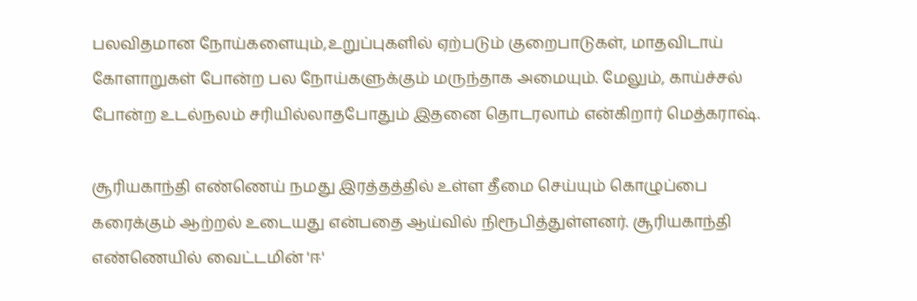பலவிதமான நோய்களையும்,உறுப்புகளில் ஏற்படும் குறைபாடுகள், மாதவிடாய் கோளாறுகள் போன்ற பல நோய்களுக்கும் மருந்தாக அமையும். மேலும், காய்ச்சல் போன்ற உடல்நலம் சரியில்லாதபோதும் இதனை தொடரலாம் என்கிறார் மெத்கராஷ்.

சூரியகாந்தி எண்ணெய் நமது இரத்தத்தில் உள்ள தீமை செய்யும் கொழுப்பை கரைக்கும் ஆற்றல் உடையது என்பதை ஆய்வில் நிரூபித்துள்ளனர். சூரியகாந்தி எண்ணெயில் வைட்டமின் 'ஈ'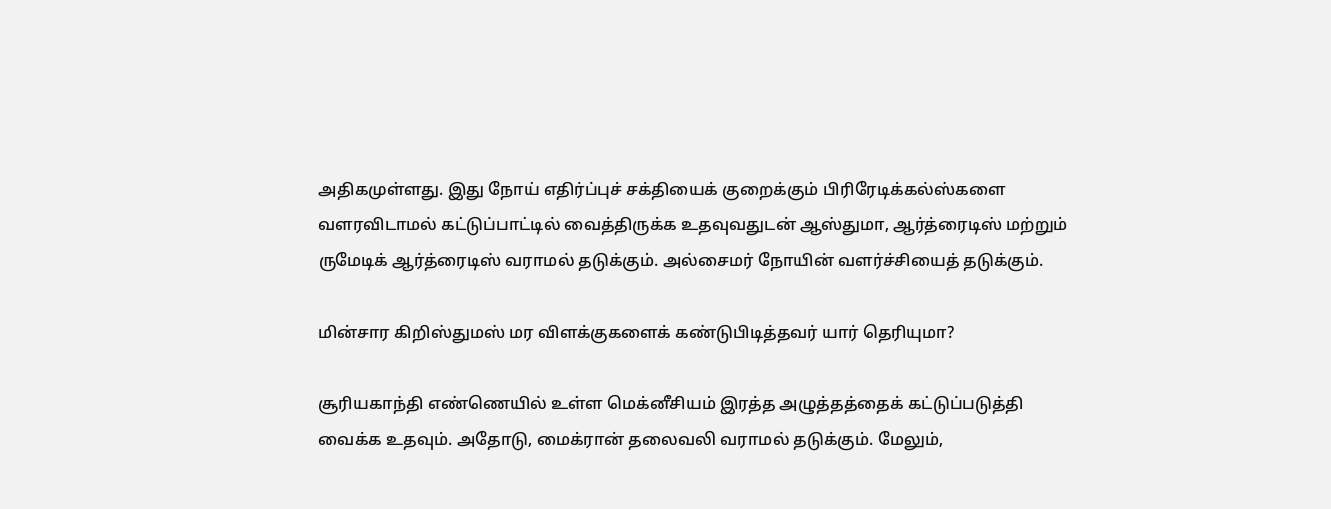அதிகமுள்ளது. இது நோய் எதிர்ப்புச் சக்தியைக் குறைக்கும் பிரிரேடிக்கல்ஸ்களை வளரவிடாமல் கட்டுப்பாட்டில் வைத்திருக்க உதவுவதுடன் ஆஸ்துமா, ஆர்த்ரைடிஸ் மற்றும் ருமேடிக் ஆர்த்ரைடிஸ் வராமல் தடுக்கும். அல்சைமர் நோயின் வளர்ச்சியைத் தடுக்கும்.

மின்சார கிறிஸ்துமஸ் மர விளக்குகளைக் கண்டுபிடித்தவர் யார் தெரியுமா?

சூரியகாந்தி எண்ணெயில் உள்ள மெக்னீசியம் இரத்த அழுத்தத்தைக் கட்டுப்படுத்தி வைக்க உதவும். அதோடு, மைக்ரான் தலைவலி வராமல் தடுக்கும். மேலும்,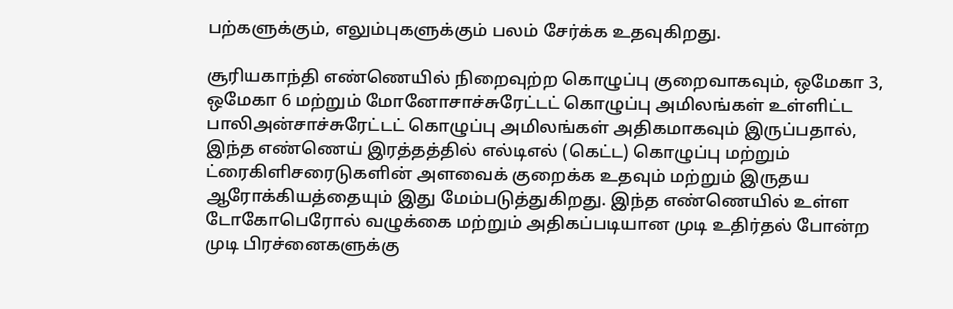பற்களுக்கும், எலும்புகளுக்கும் பலம் சேர்க்க உதவுகிறது.

சூரியகாந்தி எண்ணெயில் நிறைவுற்ற கொழுப்பு குறைவாகவும், ஒமேகா 3, ஒமேகா 6 மற்றும் மோனோசாச்சுரேட்டட் கொழுப்பு அமிலங்கள் உள்ளிட்ட பாலிஅன்சாச்சுரேட்டட் கொழுப்பு அமிலங்கள் அதிகமாகவும் இருப்பதால், இந்த எண்ணெய் இரத்தத்தில் எல்டிஎல் (கெட்ட) கொழுப்பு மற்றும் ட்ரைகிளிசரைடுகளின் அளவைக் குறைக்க உதவும் மற்றும் இருதய ஆரோக்கியத்தையும் இது மேம்படுத்துகிறது. இந்த எண்ணெயில் உள்ள டோகோபெரோல் வழுக்கை மற்றும் அதிகப்படியான முடி உதிர்தல் போன்ற முடி பிரச்னைகளுக்கு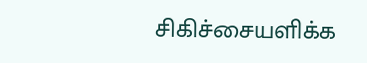சிகிச்சையளிக்க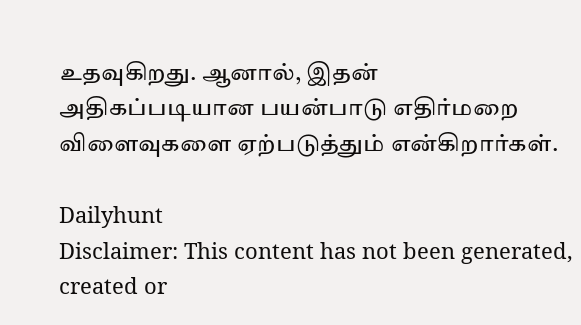உதவுகிறது. ஆனால், இதன் அதிகப்படியான பயன்பாடு எதிர்மறை விளைவுகளை ஏற்படுத்தும் என்கிறார்கள்.

Dailyhunt
Disclaimer: This content has not been generated, created or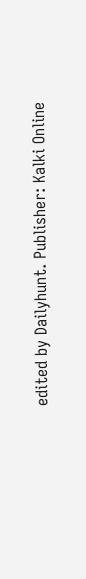edited by Dailyhunt. Publisher: Kalki Online